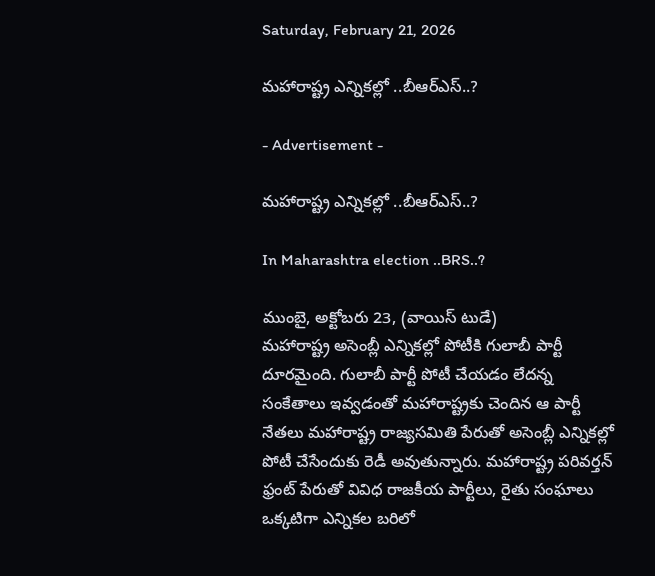Saturday, February 21, 2026

మహారాష్ట్ర ఎన్నికల్లో ..బీఆర్ఎస్..?

- Advertisement -

మహారాష్ట్ర ఎన్నికల్లో ..బీఆర్ఎస్..?

In Maharashtra election ..BRS..?

ముంబై, అక్టోబరు 23, (వాయిస్ టుడే)
మహారాష్ట్ర అసెంబ్లీ ఎన్నికల్లో పోటీకి గులాబీ పార్టీ దూరమైంది. గులాబీ పార్టీ పోటీ చేయడం లేదన్న సంకేతాలు ఇవ్వడంతో మహారాష్ట్రకు చెందిన ఆ పార్టీ నేతలు మహారాష్ట్ర రాజ్యసమితి పేరుతో అసెంబ్లీ ఎన్నికల్లో పోటీ చేసేందుకు రెడీ అవుతున్నారు. మహారాష్ట్ర పరివర్తన్ ఫ్రంట్ పేరుతో వివిధ రాజకీయ పార్టీలు, రైతు సంఘాలు ఒక్కటిగా ఎన్నికల బరిలో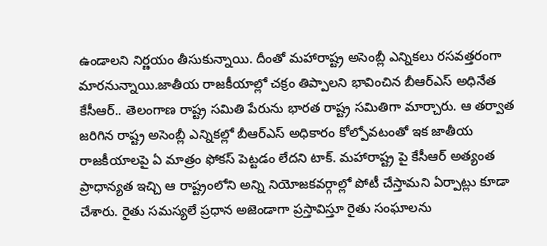ఉండాలని నిర్ణయం తీసుకున్నాయి. దీంతో మహారాష్ట్ర అసెంబ్లీ ఎన్నికలు రసవత్తరంగా మారనున్నాయి.జాతీయ రాజకీయాల్లో చక్రం తిప్పాలని భావించిన బీఆర్ఎస్ అధినేత కేసీఆర్.. తెలంగాణ రాష్ట్ర సమితి పేరును భారత రాష్ట్ర సమితిగా మార్చారు. ఆ తర్వాత జరిగిన రాష్ట్ర అసెంబ్లీ ఎన్నికల్లో బీఆర్ఎస్ అధికారం కోల్పోవటంతో ఇక జాతీయ రాజకీయాలపై ఏ మాత్రం ఫోకస్ పెట్టడం లేదని టాక్. మహారాష్ట్ర పై కేసీఆర్ అత్యంత ప్రాధాన్యత ఇచ్చి ఆ రాష్ట్రంలోని అన్ని నియోజకవర్గాల్లో పోటీ చేస్తామని ఏర్పాట్లు కూడా చేశారు. రైతు సమస్యలే ప్రధాన అజెండాగా ప్రస్తావిస్తూ రైతు సంఘాలను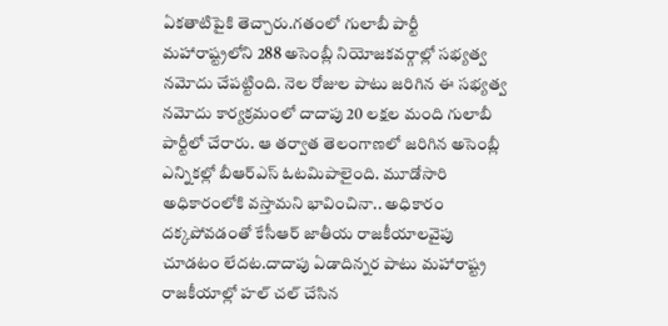ఏకతాటిపైకి తెచ్చారు.గతంలో గులాబీ పార్టీ మహారాష్ట్రలోని 288 అసెంబ్లీ నియోజకవర్గాల్లో సభ్యత్వ నమోదు చేపట్టింది. నెల రోజుల పాటు జరిగిన ఈ సభ్యత్వ నమోదు కార్యక్రమంలో దాదాపు 20 లక్షల మంది గులాబీ పార్టీలో చేరారు. ఆ తర్వాత తెలంగాణలో జరిగిన అసెంబ్లీ ఎన్నికల్లో బీఆర్ఎస్ ఓటమిపాలైంది. మూడోసారి అధికారంలోకి వస్తామని భావించినా.. అధికారం దక్కపోవడంతో కేసీఆర్ జాతీయ రాజకీయాలవైపు చూడటం లేదట.దాదాపు ఏడాదిన్నర పాటు మహారాష్ట్ర రాజకీయాల్లో హల్ చల్ చేసిన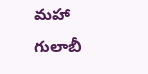మహా గులాబీ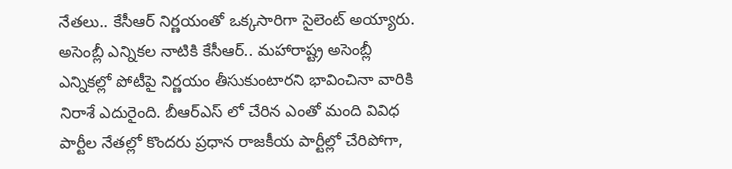నేతలు.. కేసీఆర్ నిర్ణయంతో ఒక్కసారిగా సైలెంట్ అయ్యారు. అసెంబ్లీ ఎన్నికల నాటికి కేసీఆర్.. మహారాష్ట్ర అసెంబ్లీ ఎన్నికల్లో పోటీపై నిర్ణయం తీసుకుంటారని భావించినా వారికి నిరాశే ఎదురైంది. బీఆర్ఎస్ లో చేరిన ఎంతో మంది వివిధ పార్టీల నేతల్లో కొందరు ప్రధాన రాజకీయ పార్టీల్లో చేరిపోగా,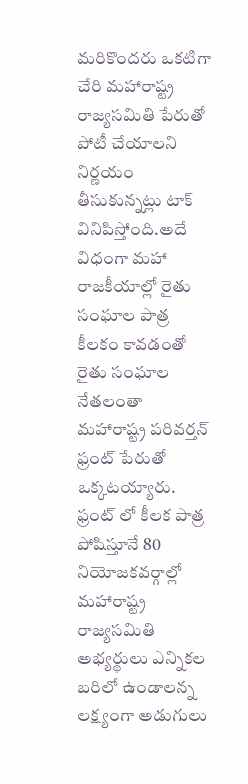మరికొందరు ఒకటిగా చేరి మహారాష్ట్ర రాజ్యసమితి పేరుతో పోటీ చేయాలని నిర్ణయం తీసుకున్నట్లు టాక్ వినిపిస్తోంది.అదే విధంగా మహా రాజకీయాల్లో రైతు సంఘాల పాత్ర కీలకం కావడంతో రైతు సంఘాల నేతలంతా మహారాష్ట్ర పరివర్తన్ ఫ్రంట్ పేరుతో ఒక్కటయ్యారు. ఫ్రంట్ లో కీలక పాత్ర పోషిస్తూనే 80 నియోజకవర్గాల్లో మహారాష్ట్ర రాజ్యసమితి అభ్యర్థులు ఎన్నికల బరిలో ఉండాలన్న లక్ష్యంగా అడుగులు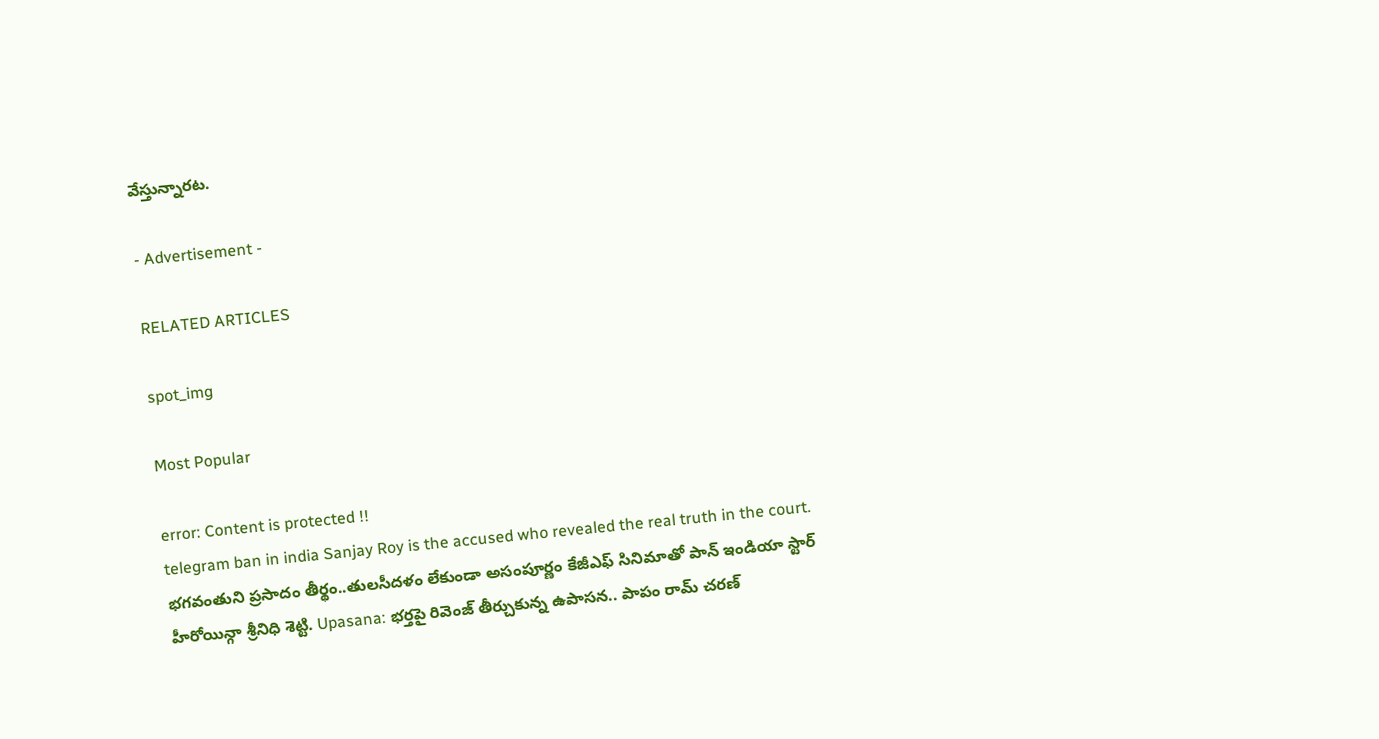వేస్తున్నారట.

- Advertisement -

RELATED ARTICLES

spot_img

Most Popular

error: Content is protected !!
telegram ban in india Sanjay Roy is the accused who revealed the real truth in the court. భగవంతుని ప్రసాదం తీర్థం..తులసీదళం లేకుండా అసంపూర్ణం కేజీఎఫ్ సినిమాతో పాన్ ఇండియా స్టార్ హీరోయిన్గా శ్రీనిధి శెట్టి. Upasana: భర్తపై రివెంజ్ తీర్చుకున్న ఉపాసన.. పాపం రామ్ చరణ్